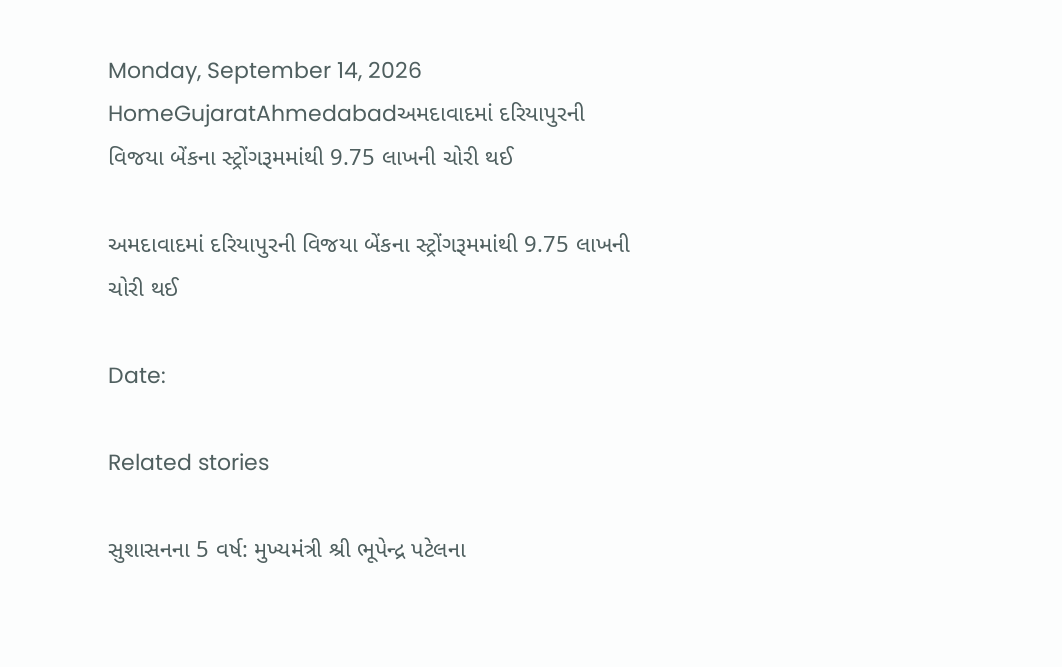Monday, September 14, 2026
HomeGujaratAhmedabadઅમદાવાદમાં દરિયાપુરની વિજયા બેંકના સ્ટ્રોંગરૂમમાંથી 9.75 લાખની ચોરી થઈ

અમદાવાદમાં દરિયાપુરની વિજયા બેંકના સ્ટ્રોંગરૂમમાંથી 9.75 લાખની ચોરી થઈ

Date:

Related stories

સુશાસનના 5 વર્ષ: મુખ્યમંત્રી શ્રી ભૂપેન્દ્ર પટેલના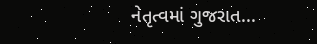નેતૃત્વમાં ગુજરાત...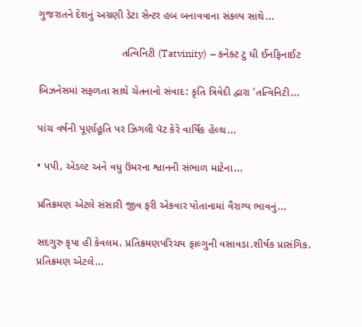ગુજરાતને દેશનું અગ્રણી ડેટા સેન્ટર હબ બનાવવાના સંકલ્પ સાથે...

                            તત્વિનિટી (Tatvinity)  – કનેક્ટ ટુ ધી ઈનફિનાઈટ

બિઝનેસમાં સફળતા સાથે ચેતનાનો સંવાદ: કૃતિ ત્રિવેદી દ્વારા 'તત્વિનિટી...

પાંચ વર્ષની પૂર્ણાહૂતિ પર ઝિગલી પૅટ કેરે વાર્ષિક હેલ્થ...

• પપી, એડલ્ટ અને વધુ ઉંમરના શ્વાનની સંભાળ માટેના...

પ્રતિક્રમણ એટલે સંસારી જીવ ફરી એકવાર પોતાનામાં વૈરાગ્ય ભાવનું...

સદગુરુ કૃપા હી કેવલમ. પ્રતિક્રમણપરિચય ફાલ્ગુની વસાવડા.શીર્ષક પ્રાસંગિક. પ્રતિક્રમણ એટલે...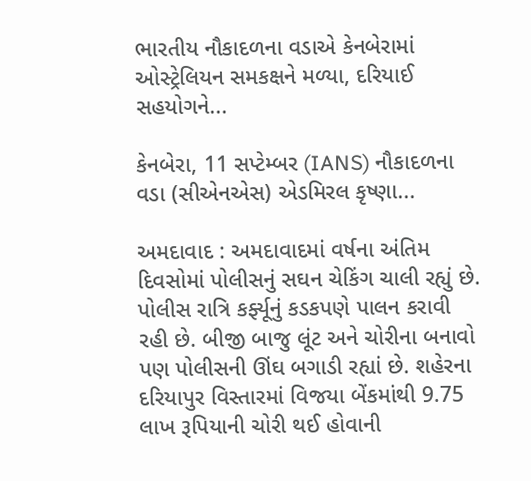ભારતીય નૌકાદળના વડાએ કેનબેરામાં ઓસ્ટ્રેલિયન સમકક્ષને મળ્યા, દરિયાઈ સહયોગને...

કેનબેરા, 11 સપ્ટેમ્બર (IANS) નૌકાદળના વડા (સીએનએસ) એડમિરલ કૃષ્ણા...

અમદાવાદ : અમદાવાદમાં વર્ષના અંતિમ દિવસોમાં પોલીસનું સઘન ચેકિંગ ચાલી રહ્યું છે. પોલીસ રાત્રિ કર્ફ્યૂનું કડકપણે પાલન કરાવી રહી છે. બીજી બાજુ લૂંટ અને ચોરીના બનાવો પણ પોલીસની ઊંઘ બગાડી રહ્યાં છે. શહેરના દરિયાપુર વિસ્તારમાં વિજયા બેંકમાંથી 9.75 લાખ રૂપિયાની ચોરી થઈ હોવાની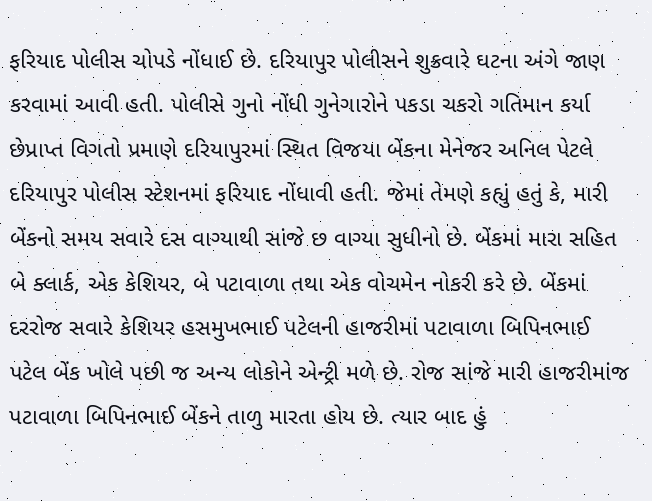ફરિયાદ પોલીસ ચોપડે નોંધાઈ છે. દરિયાપુર પોલીસને શુક્રવારે ઘટના અંગે જાણ કરવામાં આવી હતી. પોલીસે ગુનો નોંધી ગુનેગારોને પકડા ચકરો ગતિમાન કર્યા છેપ્રાપ્ત વિગતો પ્રમાણે દરિયાપુરમાં સ્થિત વિજયા બેંકના મેનેજર અનિલ પેટલે દરિયાપુર પોલીસ સ્ટેશનમાં ફરિયાદ નોંધાવી હતી. જેમાં તેમણે કહ્યું હતું કે, મારી બેંકનો સમય સવારે દસ વાગ્યાથી સાંજે છ વાગ્યા સુધીનો છે. બેંકમાં મારા સહિત બે ક્લાર્ક, એક કેશિયર, બે પટાવાળા તથા એક વોચમેન નોકરી કરે છે. બેંકમાં દરરોજ સવારે કેશિયર હસમુખભાઈ પટેલની હાજરીમાં પટાવાળા બિપિનભાઈ પટેલ બેંક ખોલે પછી જ અન્ય લોકોને એન્ટ્રી મળે છે. રોજ સાંજે મારી હાજરીમાંજ પટાવાળા બિપિનભાઈ બેંકને તાળુ મારતા હોય છે. ત્યાર બાદ હું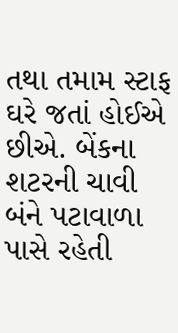તથા તમામ સ્ટાફ ઘરે જતાં હોઈએ છીએ. બેંકના શટરની ચાવી બંને પટાવાળા પાસે રહેતી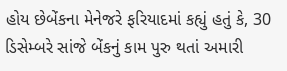હોય છેબેંકના મેનેજરે ફરિયાદમાં કહ્યું હતું કે, 30 ડિસેમ્બરે સાંજે બેંકનું કામ પુરુ થતાં અમારી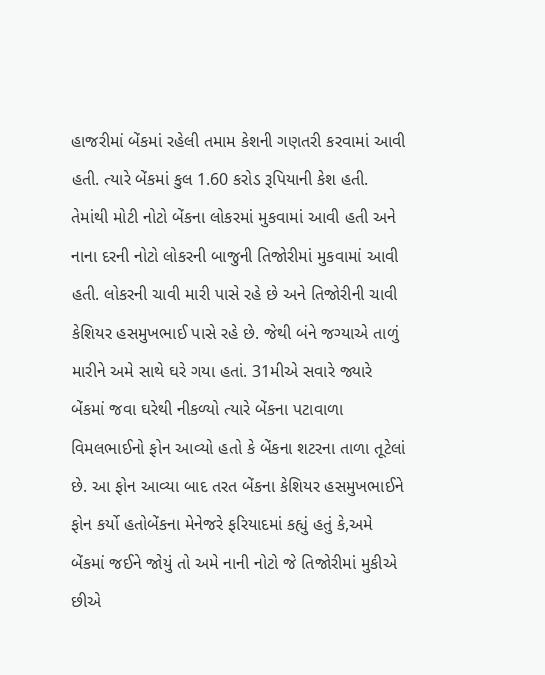હાજરીમાં બેંકમાં રહેલી તમામ કેશની ગણતરી કરવામાં આવી હતી. ત્યારે બેંકમાં કુલ 1.60 કરોડ રૂપિયાની કેશ હતી. તેમાંથી મોટી નોટો બેંકના લોકરમાં મુકવામાં આવી હતી અને નાના દરની નોટો લોકરની બાજુની તિજોરીમાં મુકવામાં આવી હતી. લોકરની ચાવી મારી પાસે રહે છે અને તિજોરીની ચાવી કેશિયર હસમુખભાઈ પાસે રહે છે. જેથી બંને જગ્યાએ તાળું મારીને અમે સાથે ઘરે ગયા હતાં. 31મીએ સવારે જ્યારે બેંકમાં જવા ઘરેથી નીકળ્યો ત્યારે બેંકના પટાવાળા વિમલભાઈનો ફોન આવ્યો હતો કે બેંકના શટરના તાળા તૂટેલાં છે. આ ફોન આવ્યા બાદ તરત બેંકના કેશિયર હસમુખભાઈને ફોન કર્યો હતોબેંકના મેનેજરે ફરિયાદમાં કહ્યું હતું કે,અમે બેંકમાં જઈને જોયું તો અમે નાની નોટો જે તિજોરીમાં મુકીએ છીએ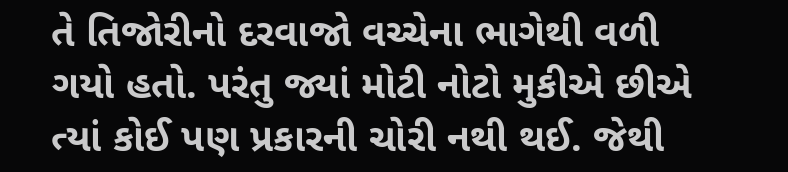તે તિજોરીનો દરવાજો વચ્ચેના ભાગેથી વળી ગયો હતો. પરંતુ જ્યાં મોટી નોટો મુકીએ છીએ ત્યાં કોઈ પણ પ્રકારની ચોરી નથી થઈ. જેથી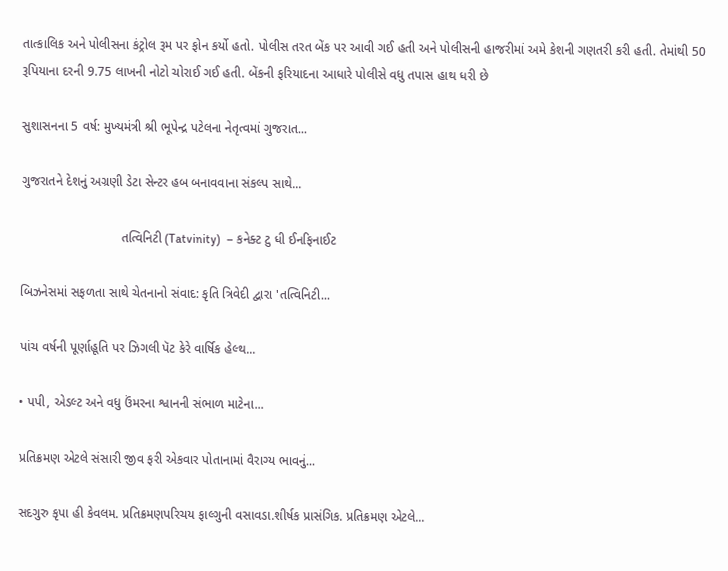તાત્કાલિક અને પોલીસના કંટ્રોલ રૂમ પર ફોન કર્યો હતો. પોલીસ તરત બેંક પર આવી ગઈ હતી અને પોલીસની હાજરીમાં અમે કેશની ગણતરી કરી હતી. તેમાંથી 50 રૂપિયાના દરની 9.75 લાખની નોટો ચોરાઈ ગઈ હતી. બેંકની ફરિયાદના આધારે પોલીસે વધુ તપાસ હાથ ધરી છે

સુશાસનના 5 વર્ષ: મુખ્યમંત્રી શ્રી ભૂપેન્દ્ર પટેલના નેતૃત્વમાં ગુજરાત...

ગુજરાતને દેશનું અગ્રણી ડેટા સેન્ટર હબ બનાવવાના સંકલ્પ સાથે...

                            તત્વિનિટી (Tatvinity)  – કનેક્ટ ટુ ધી ઈનફિનાઈટ

બિઝનેસમાં સફળતા સાથે ચેતનાનો સંવાદ: કૃતિ ત્રિવેદી દ્વારા 'તત્વિનિટી...

પાંચ વર્ષની પૂર્ણાહૂતિ પર ઝિગલી પૅટ કેરે વાર્ષિક હેલ્થ...

• પપી, એડલ્ટ અને વધુ ઉંમરના શ્વાનની સંભાળ માટેના...

પ્રતિક્રમણ એટલે સંસારી જીવ ફરી એકવાર પોતાનામાં વૈરાગ્ય ભાવનું...

સદગુરુ કૃપા હી કેવલમ. પ્રતિક્રમણપરિચય ફાલ્ગુની વસાવડા.શીર્ષક પ્રાસંગિક. પ્રતિક્રમણ એટલે...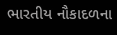ભારતીય નૌકાદળના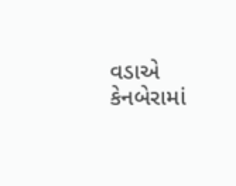વડાએ કેનબેરામાં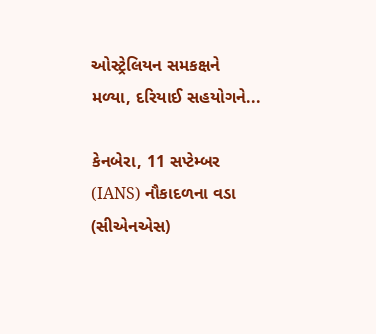ઓસ્ટ્રેલિયન સમકક્ષને મળ્યા, દરિયાઈ સહયોગને...

કેનબેરા, 11 સપ્ટેમ્બર (IANS) નૌકાદળના વડા (સીએનએસ)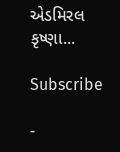એડમિરલ કૃષ્ણા...

Subscribe

-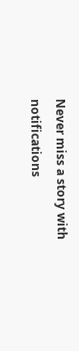Never miss a story with notifications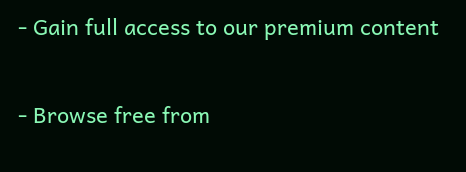- Gain full access to our premium content

- Browse free from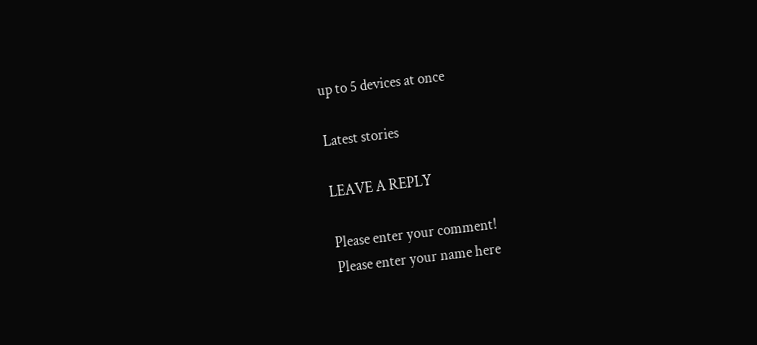up to 5 devices at once

Latest stories

LEAVE A REPLY

Please enter your comment!
Please enter your name here